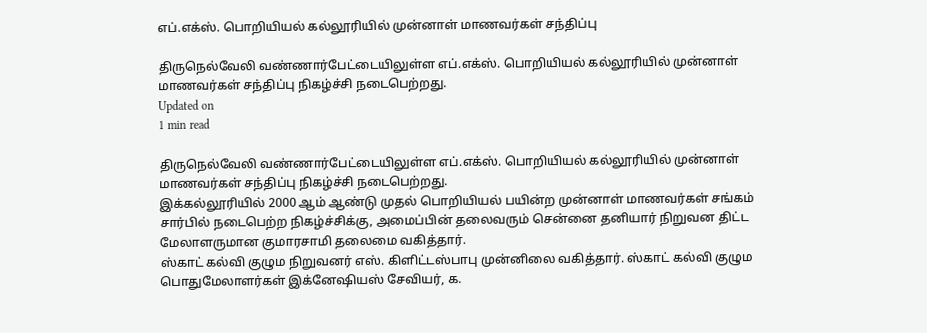எப்.எக்ஸ். பொறியியல் கல்லூரியில் முன்னாள் மாணவர்கள் சந்திப்பு

திருநெல்வேலி வண்ணார்பேட்டையிலுள்ள எப்.எக்ஸ். பொறியியல் கல்லூரியில் முன்னாள் மாணவர்கள் சந்திப்பு நிகழ்ச்சி நடைபெற்றது.
Updated on
1 min read

திருநெல்வேலி வண்ணார்பேட்டையிலுள்ள எப்.எக்ஸ். பொறியியல் கல்லூரியில் முன்னாள் மாணவர்கள் சந்திப்பு நிகழ்ச்சி நடைபெற்றது.
இக்கல்லூரியில் 2000 ஆம் ஆண்டு முதல் பொறியியல் பயின்ற முன்னாள் மாணவர்கள் சங்கம் சார்பில் நடைபெற்ற நிகழ்ச்சிக்கு, அமைப்பின் தலைவரும் சென்னை தனியார் நிறுவன திட்ட மேலாளருமான குமாரசாமி தலைமை வகித்தார்.
ஸ்காட் கல்வி குழும நிறுவனர் எஸ். கிளிட்டஸ்பாபு முன்னிலை வகித்தார். ஸ்காட் கல்வி குழும பொதுமேலாளர்கள் இக்னேஷியஸ் சேவியர், க.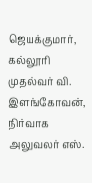ஜெயக்குமார், கல்லூரி முதல்வர் வி. இளங்கோவன், நிர்வாக அலுவலர் எஸ்.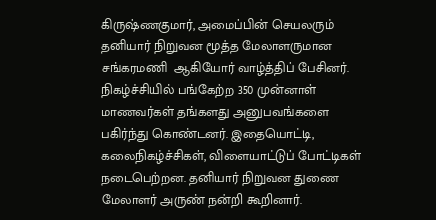கிருஷ்ணகுமார், அமைப்பின் செயலரும் தனியார் நிறுவன மூத்த மேலாளருமான சங்கரமணி  ஆகியோர் வாழ்த்திப் பேசினர்.
நிகழ்ச்சியில் பங்கேற்ற 350 முன்னாள் மாணவர்கள் தங்களது அனுபவங்களை பகிர்ந்து கொண்டனர். இதையொட்டி, கலைநிகழ்ச்சிகள், விளையாட்டுப் போட்டிகள் நடைபெற்றன. தனியார் நிறுவன துணை மேலாளர் அருண் நன்றி கூறினார்.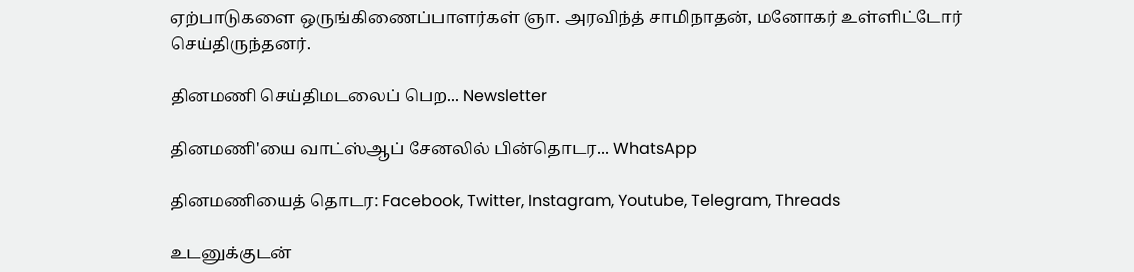ஏற்பாடுகளை ஒருங்கிணைப்பாளர்கள் ஞா. அரவிந்த் சாமிநாதன், மனோகர் உள்ளிட்டோர் செய்திருந்தனர்.

தினமணி செய்திமடலைப் பெற... Newsletter

தினமணி'யை வாட்ஸ்ஆப் சேனலில் பின்தொடர... WhatsApp

தினமணியைத் தொடர: Facebook, Twitter, Instagram, Youtube, Telegram, Threads

உடனுக்குடன்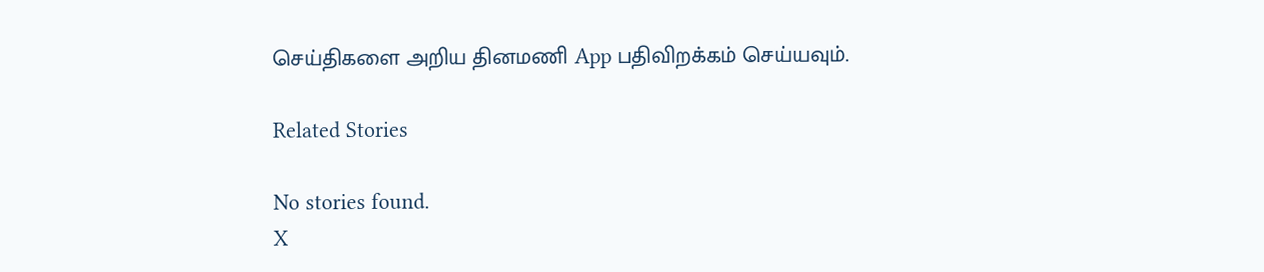செய்திகளை அறிய தினமணி App பதிவிறக்கம் செய்யவும்.

Related Stories

No stories found.
X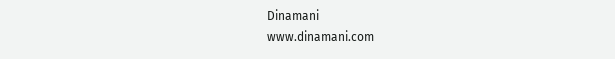Dinamani
www.dinamani.com